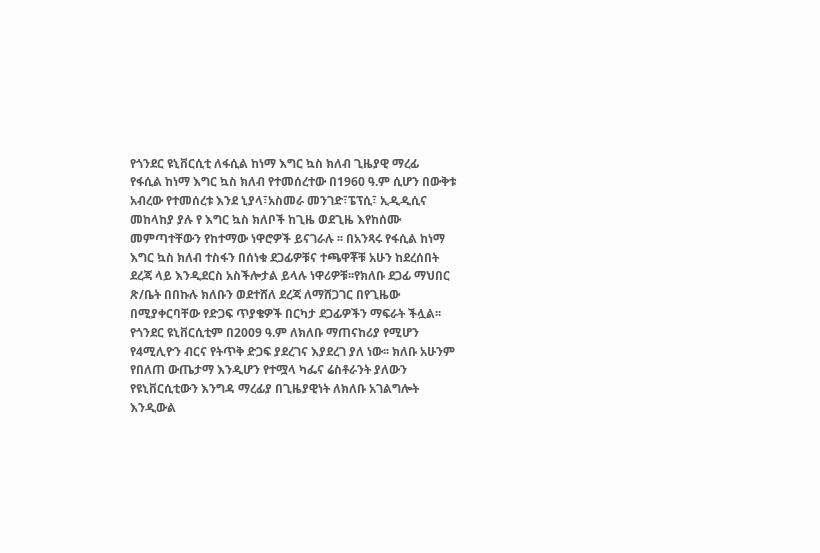የጎንደር ዩኒቨርሲቲ ለፋሲል ከነማ እግር ኳስ ክለብ ጊዜያዊ ማረፊ
የፋሲል ከነማ እግር ኳስ ክለብ የተመሰረተው በ1960 ዓ.ም ሲሆን በውቅቱ አብረው የተመሰረቱ እንደ ኒያላ፣አስመራ መንገድ፣ፔፕሲ፣ ኢዲዲሲና መከላከያ ያሉ የ እግር ኳስ ክለቦች ከጊዜ ወደጊዜ እየከሰሙ መምጣተቸውን የከተማው ነዋሮዎች ይናገራሉ ፡፡ በአንጻሩ የፋሲል ከነማ እግር ኳስ ክለብ ተስፋን በሰነቁ ደጋፊዎቹና ተጫዋቾቹ አሁን ከደረሰበት ደረጃ ላይ እንዲደርስ አስችሎታል ይላሉ ነዋሪዎቹ፡፡የክለቡ ደጋፊ ማህበር ጽ/ቤት በበኩሉ ክለቡን ወደተሸለ ደረጃ ለማሸጋገር በየጊዜው በሚያቀርባቸው የድጋፍ ጥያቄዎች በርካታ ደጋፊዎችን ማፍራት ችሏል፡፡
የጎንደር ዩኒቨርሲቲም በ2009 ዓ.ም ለክለቡ ማጠናከሪያ የሚሆን የ4ሚሊዮን ብርና የትጥቅ ድጋፍ ያደረገና እያደረገ ያለ ነው፡፡ ክለቡ አሁንም የበለጠ ውጤታማ እንዲሆን የተሟላ ካፌና ሬስቶራንት ያለውን የዩኒቨርሲቲውን እንግዳ ማረፊያ በጊዜያዊነት ለክለቡ አገልግሎት እንዲውል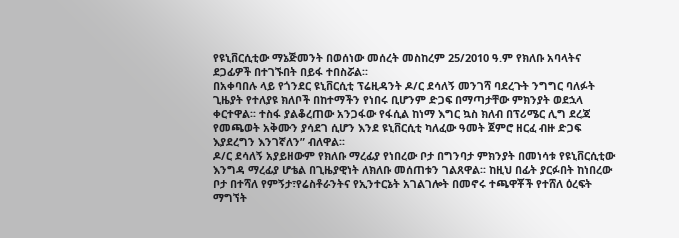የዩኒቨርሲቲው ማኔጅመንት በወሰነው መሰረት መስከረም 25/2010 ዓ.ም የክለቡ አባላትና ደጋፊዎች በተገኙበት በይፋ ተበስሯል፡፡
በአቀባበሉ ላይ የጎንደር ዩኒቨርሲቲ ፕሬዚዳንት ዶ/ር ደሳለኝ መንገሻ ባደረጉት ንግግር ባለፉት ጊዜያት የተለያዩ ክለቦች በከተማችን የነበሩ ቢሆንም ድጋፍ በማጣታቸው ምክንያት ወደኋላ ቀርተዋል፡፡ ተስፋ ያልቆረጠው አንጋፋው የፋሲል ከነማ እግር ኳስ ክለብ በፕሪሜር ሊግ ደረጃ የመጫወት አቅሙን ያሳደገ ሲሆን እንደ ዩኒቨርሲቲ ካለፈው ዓመት ጀምሮ ዘርፈ ብዙ ድጋፍ እያደረግን እንገኛለንˮ ብለዋል፡፡
ዶ/ር ደሳለኝ አያይዘውም የክለቡ ማረፊያ የነበረው ቦታ በግንባታ ምክንያት በመነሳቱ የዩኒቨርሲቲው እንግዳ ማረፊያ ሆቴል በጊዜያዊነት ለክለቡ መሰጠቱን ገልጸዋል፡፡ ከዚህ በፊት ያርፉበት ከነበረው ቦታ በተሻለ የምኝታ፣የሬስቶራንትና የኢንተርኔት አገልገሎት በመኖሩ ተጫዋቾች የተሸለ ዕረፍት ማግኘት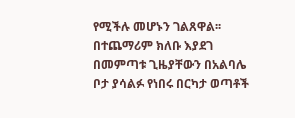የሚችሉ መሆኑን ገልጸዋል፡፡ በተጨማሪም ክለቡ እያደገ በመምጣቱ ጊዜያቸውን በአልባሌ ቦታ ያሳልፉ የነበሩ በርካታ ወጣቶች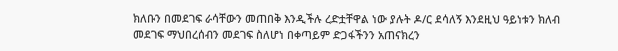ክለቡን በመደገፍ ራሳቸውን መጠበቅ እንዲችሉ ረድቷቸዋል ነው ያሉት ዶ/ር ደሳለኝ እንደዚህ ዓይነቱን ክለብ መደገፍ ማህበረሰብን መደገፍ ስለሆነ በቀጣይም ድጋፋችንን አጠናክረን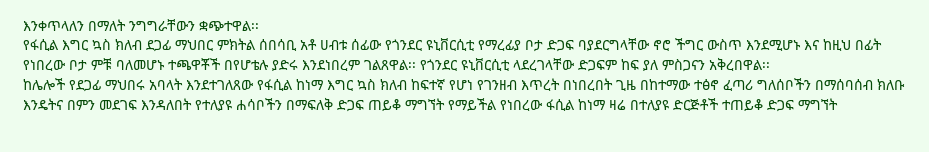እንቀጥላለን በማለት ንግግራቸውን ቋጭተዋል፡፡
የፋሲል እግር ኳስ ክለብ ደጋፊ ማህበር ምክትል ሰበሳቢ አቶ ሀብቱ ሰፊው የጎንደር ዩኒቨርሲቲ የማረፊያ ቦታ ድጋፍ ባያደርግላቸው ኖሮ ችግር ውስጥ እንደሚሆኑ እና ከዚህ በፊት የነበረው ቦታ ምቹ ባለመሆኑ ተጫዋቾች በየሆቴሉ ያድሩ እንደነበረም ገልጸዋል፡፡ የጎንደር ዩኒቨርሲቲ ላደረገላቸው ድጋፍም ከፍ ያለ ምስጋናን አቅረበዋል፡፡
ከሌሎች የደጋፊ ማህበሩ አባላት እንደተገለጸው የፋሲል ከነማ እግር ኳስ ክለብ ከፍተኛ የሆነ የገንዘብ እጥረት በነበረበት ጊዜ በከተማው ተፅኖ ፈጣሪ ግለሰቦችን በማሰባሰብ ክለቡ እንዴትና በምን መደገፍ እንዳለበት የተለያዩ ሐሳቦችን በማፍለቅ ድጋፍ ጠይቆ ማግኘት የማይችል የነበረው ፋሲል ከነማ ዛሬ በተለያዩ ድርጅቶች ተጠይቆ ድጋፍ ማግኘት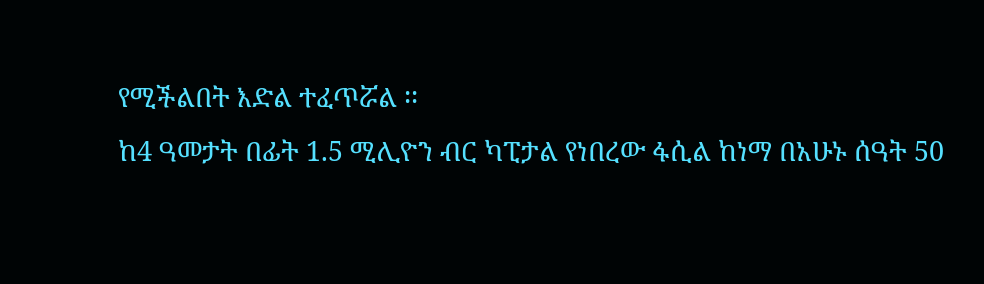የሚችልበት እድል ተፈጥሯል ፡፡
ከ4 ዓመታት በፊት 1.5 ሚሊዮን ብር ካፒታል የነበረው ፋሲል ከነማ በአሁኑ ሰዓት 50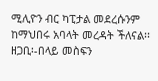ሚሊዮን ብር ካፒታል መደረሱንም ከማህበሩ አባላት መረዳት ችለናል፡፡
ዘጋቢ፡-በላይ መስፍን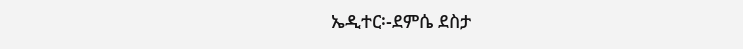ኤዲተር፡-ደምሴ ደስታ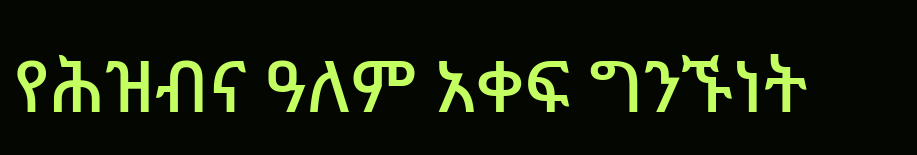የሕዝብና ዓለም አቀፍ ግንኙነት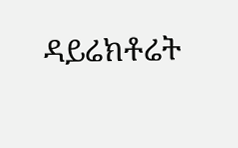ዳይሬክቶሬት